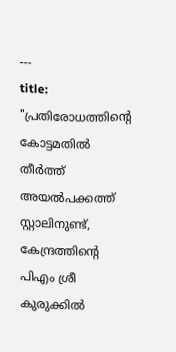---
title: "പ്രതിരോധത്തിൻ്റെ കോട്ടമതിൽ തീർത്ത് അയൽപക്കത്ത് സ്റ്റാലിനുണ്ട്, കേന്ദ്രത്തിന്റെ പിഎം ശ്രീ കുരുക്കിൽ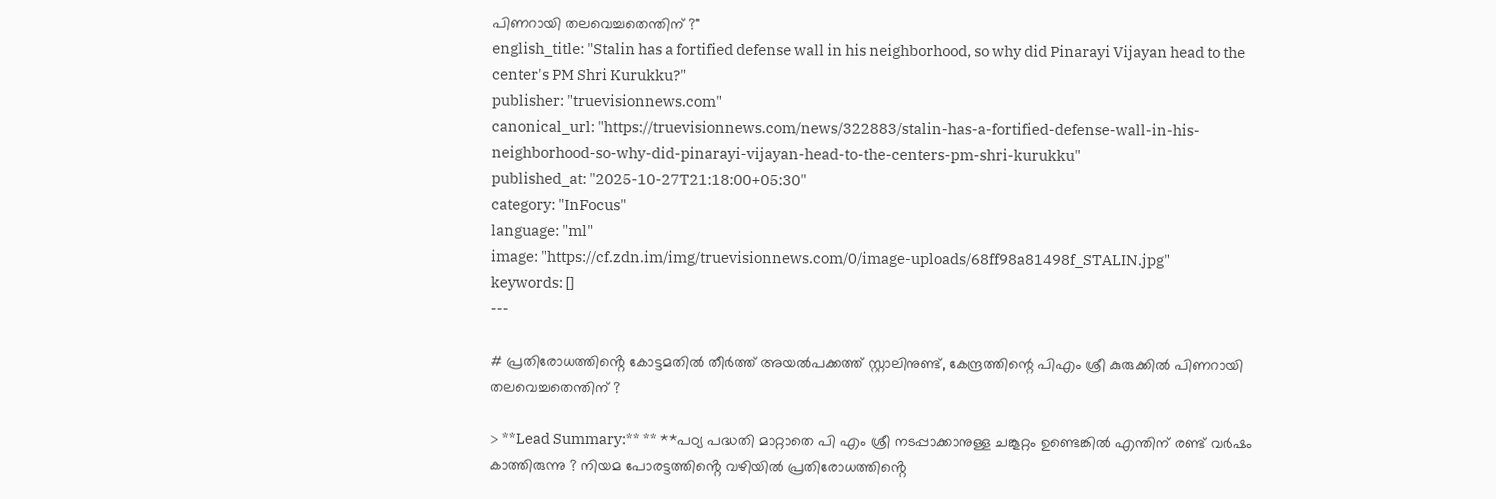പിണറായി തലവെച്ചതെന്തിന് ?"
english_title: "Stalin has a fortified defense wall in his neighborhood, so why did Pinarayi Vijayan head to the center's PM Shri Kurukku?"
publisher: "truevisionnews.com"
canonical_url: "https://truevisionnews.com/news/322883/stalin-has-a-fortified-defense-wall-in-his-neighborhood-so-why-did-pinarayi-vijayan-head-to-the-centers-pm-shri-kurukku"
published_at: "2025-10-27T21:18:00+05:30"
category: "InFocus"
language: "ml"
image: "https://cf.zdn.im/img/truevisionnews.com/0/image-uploads/68ff98a81498f_STALIN.jpg"
keywords: []
---

# പ്രതിരോധത്തിൻ്റെ കോട്ടമതിൽ തീർത്ത് അയൽപക്കത്ത് സ്റ്റാലിനുണ്ട്, കേന്ദ്രത്തിന്റെ പിഎം ശ്രീ കുരുക്കിൽ പിണറായി തലവെച്ചതെന്തിന് ?

> **Lead Summary:** ** **പഠ്യ പദ്ധതി മാറ്റാതെ പി എം ശ്രീ നടപ്പാക്കാനുള്ള ചങ്കൂറ്റം ഉണ്ടെങ്കിൽ എന്തിന് രണ്ട് വർഷം കാത്തിരുന്നു ? നിയമ പോരട്ടത്തിൻ്റെ വഴിയിൽ പ്രതിരോധത്തിൻ്റെ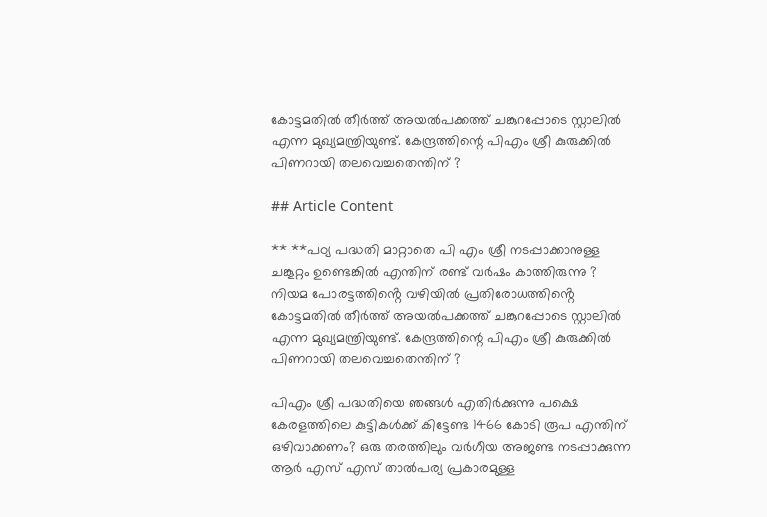കോട്ടമതിൽ തീർത്ത് അയൽപക്കത്ത് ചങ്കുറപ്പോടെ സ്റ്റാലിൽ എന്ന മുഖ്യമന്ത്രിയുണ്ട്. കേന്ദ്രത്തിന്റെ പിഎം ശ്രീ കുരുക്കിൽ പിണറായി തലവെച്ചതെന്തിന് ?

## Article Content

** **പഠ്യ പദ്ധതി മാറ്റാതെ പി എം ശ്രീ നടപ്പാക്കാനുള്ള ചങ്കൂറ്റം ഉണ്ടെങ്കിൽ എന്തിന് രണ്ട് വർഷം കാത്തിരുന്നു ? നിയമ പോരട്ടത്തിൻ്റെ വഴിയിൽ പ്രതിരോധത്തിൻ്റെ കോട്ടമതിൽ തീർത്ത് അയൽപക്കത്ത് ചങ്കുറപ്പോടെ സ്റ്റാലിൽ എന്ന മുഖ്യമന്ത്രിയുണ്ട്. കേന്ദ്രത്തിന്റെ പിഎം ശ്രീ കുരുക്കിൽ പിണറായി തലവെച്ചതെന്തിന് ?

പിഎം ശ്രീ പദ്ധതിയെ ഞങ്ങൾ എതിർക്കുന്നു പക്ഷെ കേരളത്തിലെ കുട്ടികൾക്ക് കിട്ടേണ്ട 1466 കോടി രൂപ എന്തിന് ഒഴിവാക്കണം? ഒരു തരത്തിലും വര്‍ഗീയ അജണ്ട നടപ്പാക്കുന്ന ആര്‍ എസ് എസ് താല്‍പര്യ പ്രകാരമുള്ള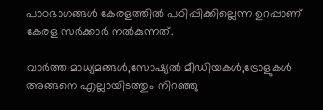പാഠഭാഗങ്ങള്‍ കേരളത്തില്‍ പഠിപ്പിക്കില്ലെന്ന ഉറപ്പാണ് കേരള സര്‍ക്കാര്‍ നല്‍കുന്നത്.

വാർത്ത മാധ്യമങ്ങൾ,സോഷ്യൽ മീഡിയകൾ,ട്രോളുകൾ അങ്ങനെ എല്ലായിടത്തും നിറഞ്ഞു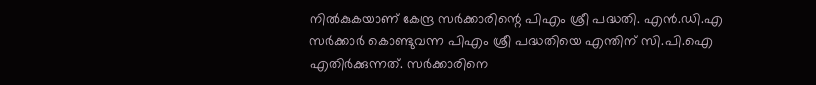നിൽകുകയാണ് കേന്ദ്ര സർക്കാരിന്റെ പിഎം ശ്രീ പദ്ധതി. എൻ.ഡി.എ സർക്കാർ കൊണ്ടുവന്ന പിഎം ശ്രീ പദ്ധതിയെ എന്തിന് സി.പി.ഐ എതിർക്കുന്നത്. സർക്കാരിനെ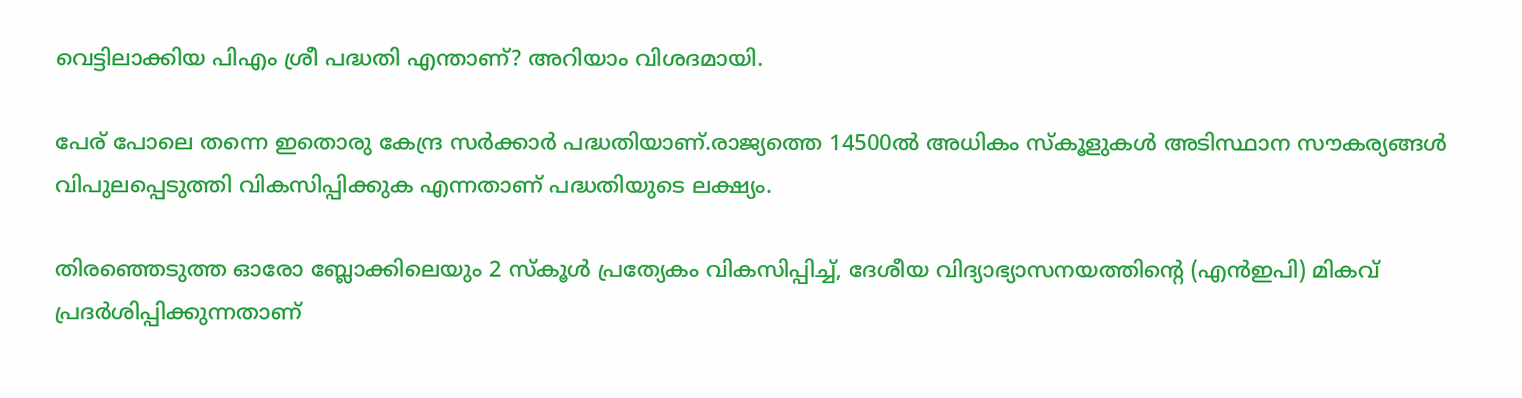വെട്ടിലാക്കിയ പിഎം ശ്രീ പദ്ധതി എന്താണ്? അറിയാം വിശദമായി.

പേര് പോലെ തന്നെ ഇതൊരു കേന്ദ്ര സർക്കാർ പദ്ധതിയാണ്.രാജ്യത്തെ 14500ല്‍ അധികം സ്‌കൂളുകള്‍ അടിസ്ഥാന സൗകര്യങ്ങള്‍ വിപുലപ്പെടുത്തി വികസിപ്പിക്കുക എന്നതാണ് പദ്ധതിയുടെ ലക്ഷ്യം.

തിരഞ്ഞെടുത്ത ഓരോ ബ്ലോക്കിലെയും 2 സ്‌കൂള്‍ പ്രത്യേകം വികസിപ്പിച്ച്, ദേശീയ വിദ്യാഭ്യാസനയത്തിന്റെ (എന്‍ഇപി) മികവ് പ്രദര്‍ശിപ്പിക്കുന്നതാണ്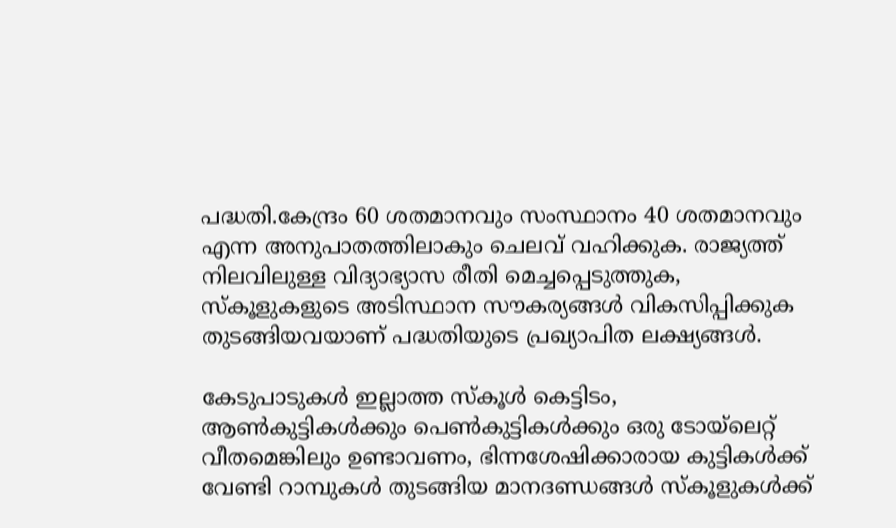പദ്ധതി.കേന്ദ്രം 60 ശതമാനവും സംസ്ഥാനം 40 ശതമാനവും എന്ന അനുപാതത്തിലാകും ചെലവ് വഹിക്കുക. രാജ്യത്ത് നിലവിലുള്ള വിദ്യാഭ്യാസ രീതി മെച്ചപ്പെടുത്തുക, സ്‌കൂളുകളുടെ അടിസ്ഥാന സൗകര്യങ്ങള്‍ വികസിപ്പിക്കുക തുടങ്ങിയവയാണ് പദ്ധതിയുടെ പ്രഖ്യാപിത ലക്ഷ്യങ്ങൾ.

കേടുപാടുകള്‍ ഇല്ലാത്ത സ്‌കൂള്‍ കെട്ടിടം, ആണ്‍കുട്ടികള്‍ക്കും പെണ്‍കുട്ടികള്‍ക്കും ഒരു ടോയ്‌ലെറ്റ് വീതമെങ്കിലും ഉണ്ടാവണം, ഭിന്നശേഷിക്കാരായ കുട്ടികള്‍ക്ക് വേണ്ടി റാമ്പുകള്‍ തുടങ്ങിയ മാനദണ്ഡങ്ങള്‍ സ്‌കൂളുകള്‍ക്ക്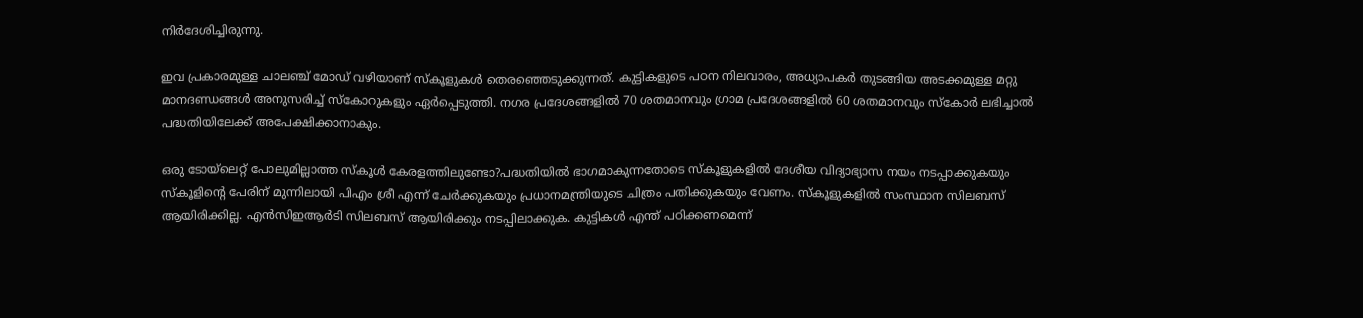നിര്‍ദേശിച്ചിരുന്നു.

ഇവ പ്രകാരമുള്ള ചാലഞ്ച് മോഡ് വഴിയാണ് സ്‌കൂളുകള്‍ തെരഞ്ഞെടുക്കുന്നത്. കുട്ടികളുടെ പഠന നിലവാരം, അധ്യാപകര്‍ തുടങ്ങിയ അടക്കമുള്ള മറ്റു മാനദണ്ഡങ്ങള്‍ അനുസരിച്ച് സ്‌കോറുകളും ഏര്‍പ്പെടുത്തി. നഗര പ്രദേശങ്ങളില്‍ 70 ശതമാനവും ഗ്രാമ പ്രദേശങ്ങളില്‍ 60 ശതമാനവും സ്‌കോര്‍ ലഭിച്ചാല്‍ പദ്ധതിയിലേക്ക് അപേക്ഷിക്കാനാകും.

ഒരു ടോയ്‌ലെറ്റ് പോലുമില്ലാത്ത സ്കൂൾ കേരളത്തിലുണ്ടോ?പദ്ധതിയിൽ ഭാഗമാകുന്നതോടെ സ്‌കൂളുകളില്‍ ദേശീയ വിദ്യാഭ്യാസ നയം നടപ്പാക്കുകയും സ്‌കൂളിന്റെ പേരിന് മുന്നിലായി പിഎം ശ്രീ എന്ന് ചേര്‍ക്കുകയും പ്രധാനമന്ത്രിയുടെ ചിത്രം പതിക്കുകയും വേണം. സ്‌കൂളുകളില്‍ സംസ്ഥാന സിലബസ് ആയിരിക്കില്ല. എന്‍സിഇആര്‍ടി സിലബസ് ആയിരിക്കും നടപ്പിലാക്കുക. കുട്ടികൾ എന്ത് പഠിക്കണമെന്ന്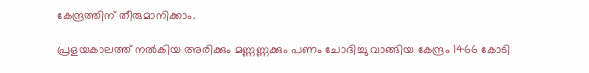കേന്ദ്രത്തിന് തീരുമാനിക്കാം.

പ്രളയകാലത്ത് നൽകിയ അരിക്കും മണ്ണണ്ണക്കും പണം ചോദിച്ചു വാങ്ങിയ കേന്ദ്രം 1466 കോടി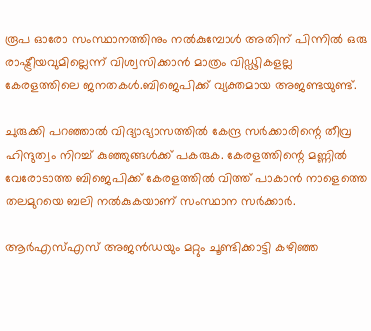രൂപ ഓരോ സംസ്ഥാനത്തിനും നൽകുമ്പോൾ അതിന് പിന്നിൽ ഒരു രാഷ്ട്രീയവുമില്ലെന്ന് വിശ്വസിക്കാൻ മാത്രം വിഡ്ഢികളല്ല കേരളത്തിലെ ജനതകൾ.ബിജെപിക്ക് വ്യക്തമായ അജണ്ടയുണ്ട്.

ചുരുക്കി പറഞ്ഞാൽ വിദ്യാഭ്യാസത്തില്‍ കേന്ദ്ര സർക്കാരിന്റെ തീവ്ര ഹിന്ദുത്വം നിറച്ച് കുഞ്ഞുങ്ങൾക്ക് പകരുക. കേരളത്തിന്റെ മണ്ണിൽ വേരോടാത്ത ബിജെപിക്ക് കേരളത്തിൽ വിത്ത് പാകാൻ നാളെത്തെ തലമുറയെ ബലി നൽകുകയാണ് സംസ്ഥാന സർക്കാർ.

ആര്‍എസ്എസ് അജന്‍ഡയും മറ്റും ചൂണ്ടിക്കാട്ടി കഴിഞ്ഞ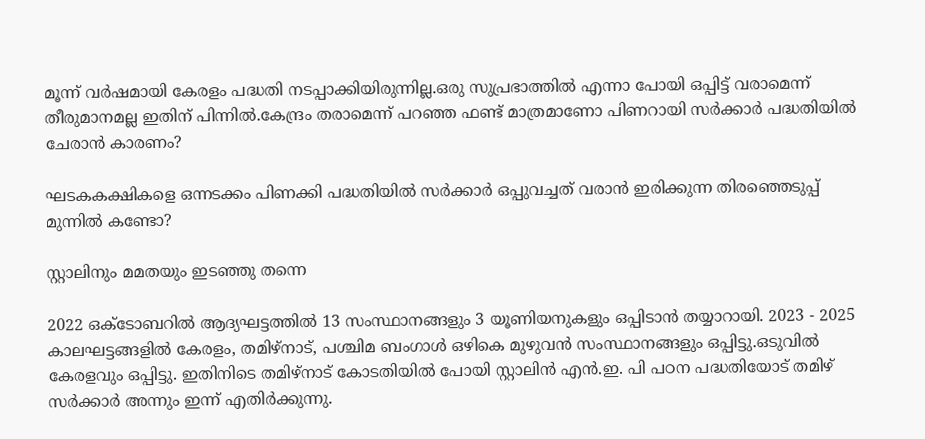മൂന്ന് വര്‍ഷമായി കേരളം പദ്ധതി നടപ്പാക്കിയിരുന്നില്ല.ഒരു സുപ്രഭാത്തിൽ എന്നാ പോയി ഒപ്പിട്ട് വരാമെന്ന് തീരുമാനമല്ല ഇതിന് പിന്നിൽ.കേന്ദ്രം തരാമെന്ന് പറഞ്ഞ ഫണ്ട് മാത്രമാണോ പിണറായി സർക്കാർ പദ്ധതിയിൽ ചേരാൻ കാരണം?

ഘടകകക്ഷികളെ ഒന്നടക്കം പിണക്കി പദ്ധതിയിൽ സർക്കാർ ഒപ്പുവച്ചത് വരാൻ ഇരിക്കുന്ന തിരഞ്ഞെടുപ്പ് മുന്നിൽ കണ്ടോ?

സ്റ്റാലിനും മമതയും ഇടഞ്ഞു തന്നെ

2022 ഒക്ടോബറിൽ ആദ്യഘട്ടത്തിൽ 13 സംസ്ഥാനങ്ങളും 3 യൂണിയനുകളും ഒപ്പിടാൻ തയ്യാറായി. 2023 - 2025 കാലഘട്ടങ്ങളിൽ കേരളം, തമിഴ്‌നാട്, പശ്ചിമ ബംഗാള്‍ ഒഴികെ മുഴുവൻ സംസ്ഥാനങ്ങളും ഒപ്പിട്ടു.ഒടുവിൽ കേരളവും ഒപ്പിട്ടു. ഇതിനിടെ തമിഴ്നാട് കോടതിയിൽ പോയി സ്റ്റാലിൻ എൻ.ഇ. പി പഠന പദ്ധതിയോട് തമിഴ് സർക്കാർ അന്നും ഇന്ന് എതിർക്കുന്നു.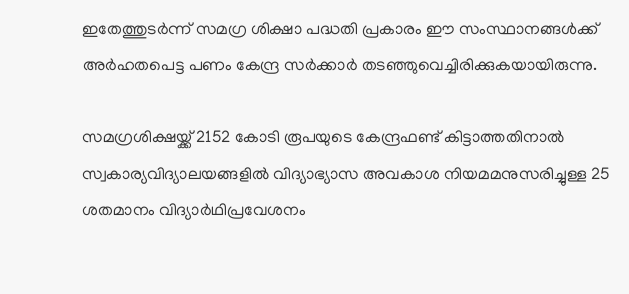ഇതേത്തുടര്‍ന്ന് സമഗ്ര ശിക്ഷാ പദ്ധതി പ്രകാരം ഈ സംസ്ഥാനങ്ങള്‍ക്ക് അര്‍ഹതപെട്ട പണം കേന്ദ്ര സര്‍ക്കാര്‍ തടഞ്ഞുവെച്ചിരിക്കുകയായിരുന്നു.

സമഗ്രശിക്ഷയ്ക്ക് 2152 കോടി രൂപയുടെ കേന്ദ്രഫണ്ട് കിട്ടാത്തതിനാല്‍ സ്വകാര്യവിദ്യാലയങ്ങളില്‍ വിദ്യാഭ്യാസ അവകാശ നിയമമനുസരിച്ചുള്ള 25 ശതമാനം വിദ്യാര്‍ഥിപ്രവേശനം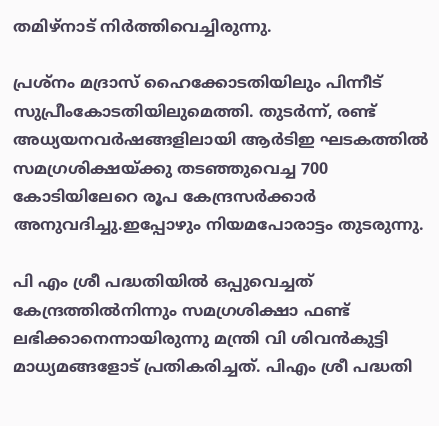തമിഴ്‌നാട് നിര്‍ത്തിവെച്ചിരുന്നു.

പ്രശ്‌നം മദ്രാസ് ഹൈക്കോടതിയിലും പിന്നീട് സുപ്രീംകോടതിയിലുമെത്തി. തുടര്‍ന്ന്, രണ്ട് അധ്യയനവര്‍ഷങ്ങളിലായി ആര്‍ടിഇ ഘടകത്തില്‍ സമഗ്രശിക്ഷയ്ക്കു തടഞ്ഞുവെച്ച 700 കോടിയിലേറെ രൂപ കേന്ദ്രസര്‍ക്കാര്‍ അനുവദിച്ചു.ഇപ്പോഴും നിയമപോരാട്ടം തുടരുന്നു.

പി എം ശ്രീ പദ്ധതിയിൽ ഒപ്പുവെച്ചത് കേന്ദ്രത്തിൽനിന്നും സമഗ്രശിക്ഷാ ഫണ്ട് ലഭിക്കാനെന്നായിരുന്നു മന്ത്രി വി ശിവൻകുട്ടി മാധ്യമങ്ങളോട് പ്രതികരിച്ചത്. പിഎം ശ്രീ പദ്ധതി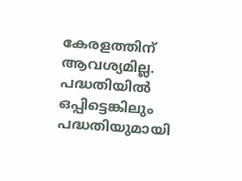കേരളത്തിന് ആവശ്യമില്ല. പദ്ധതിയിൽ ഒപ്പിട്ടെങ്കിലും പദ്ധതിയുമായി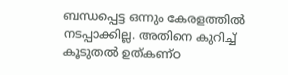ബന്ധപ്പെട്ട ഒന്നും കേരളത്തിൽ നടപ്പാക്കില്ല. അതിനെ കുറിച്ച് കൂടുതൽ ഉത്കണ്ഠ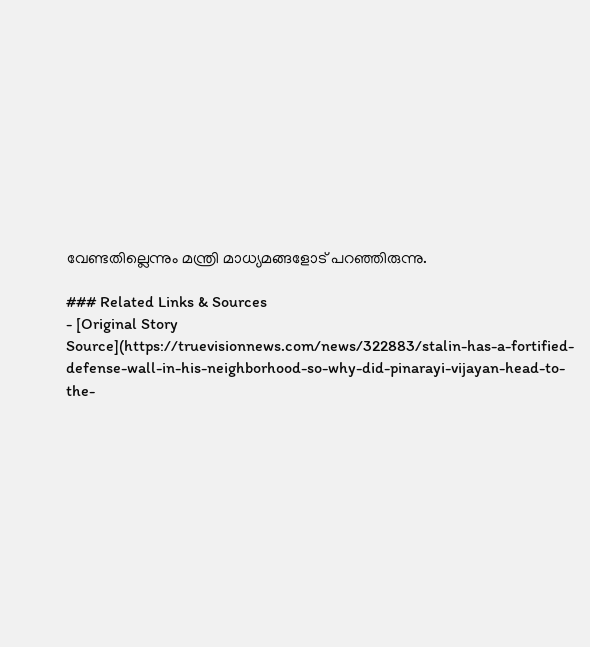വേണ്ടതില്ലെന്നും മന്ത്രി മാധ്യമങ്ങളോട് പറഞ്ഞിരുന്നു.

### Related Links & Sources
- [Original Story Source](https://truevisionnews.com/news/322883/stalin-has-a-fortified-defense-wall-in-his-neighborhood-so-why-did-pinarayi-vijayan-head-to-the-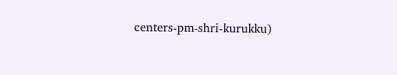centers-pm-shri-kurukku)